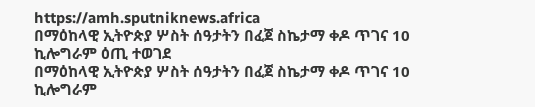https://amh.sputniknews.africa
በማዕከላዊ ኢትዮጵያ ሦስት ሰዓታትን በፈጀ ስኬታማ ቀዶ ጥገና 10 ኪሎግራም ዕጢ ተወገደ
በማዕከላዊ ኢትዮጵያ ሦስት ሰዓታትን በፈጀ ስኬታማ ቀዶ ጥገና 10 ኪሎግራም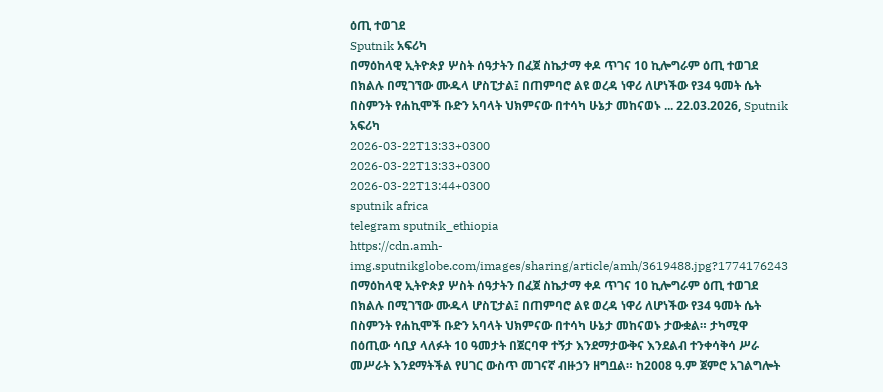ዕጢ ተወገደ
Sputnik አፍሪካ
በማዕከላዊ ኢትዮጵያ ሦስት ሰዓታትን በፈጀ ስኬታማ ቀዶ ጥገና 10 ኪሎግራም ዕጢ ተወገደ በክልሉ በሚገኘው ሙዱላ ሆስፒታል፤ በጠምባሮ ልዩ ወረዳ ነዋሪ ለሆነችው የ34 ዓመት ሴት በስምንት የሐኪሞች ቡድን አባላት ህክምናው በተሳካ ሁኔታ መከናወኑ ... 22.03.2026, Sputnik አፍሪካ
2026-03-22T13:33+0300
2026-03-22T13:33+0300
2026-03-22T13:44+0300
sputnik africa
telegram sputnik_ethiopia
https://cdn.amh-img.sputnikglobe.com/images/sharing/article/amh/3619488.jpg?1774176243
በማዕከላዊ ኢትዮጵያ ሦስት ሰዓታትን በፈጀ ስኬታማ ቀዶ ጥገና 10 ኪሎግራም ዕጢ ተወገደ በክልሉ በሚገኘው ሙዱላ ሆስፒታል፤ በጠምባሮ ልዩ ወረዳ ነዋሪ ለሆነችው የ34 ዓመት ሴት በስምንት የሐኪሞች ቡድን አባላት ህክምናው በተሳካ ሁኔታ መከናወኑ ታውቋል። ታካሚዋ በዕጢው ሳቢያ ላለፉት 10 ዓመታት በጀርባዋ ተኝታ እንደማታውቅና እንደልብ ተንቀሳቅሳ ሥራ መሥራት እንደማትችል የሀገር ውስጥ መገናኛ ብዙኃን ዘግቧል። ከ2008 ዓ.ም ጀምሮ አገልግሎት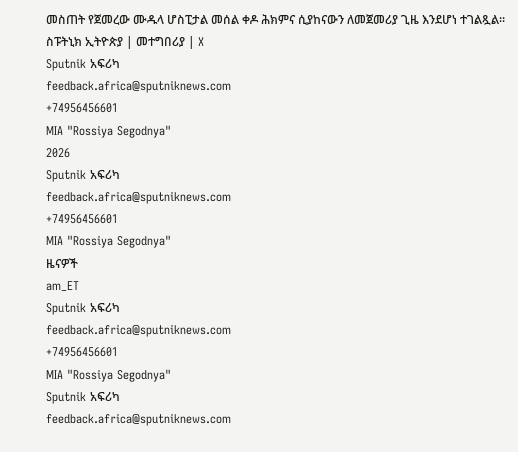መስጠት የጀመረው ሙዱላ ሆስፒታል መሰል ቀዶ ሕክምና ሲያከናውን ለመጀመሪያ ጊዜ እንደሆነ ተገልጿል። ስፑትኒክ ኢትዮጵያ | መተግበሪያ | X
Sputnik አፍሪካ
feedback.africa@sputniknews.com
+74956456601
MIA "Rossiya Segodnya"
2026
Sputnik አፍሪካ
feedback.africa@sputniknews.com
+74956456601
MIA "Rossiya Segodnya"
ዜናዎች
am_ET
Sputnik አፍሪካ
feedback.africa@sputniknews.com
+74956456601
MIA "Rossiya Segodnya"
Sputnik አፍሪካ
feedback.africa@sputniknews.com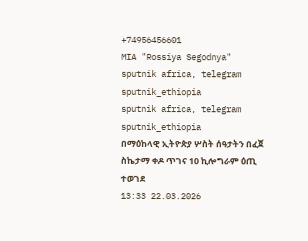+74956456601
MIA "Rossiya Segodnya"
sputnik africa, telegram sputnik_ethiopia
sputnik africa, telegram sputnik_ethiopia
በማዕከላዊ ኢትዮጵያ ሦስት ሰዓታትን በፈጀ ስኬታማ ቀዶ ጥገና 10 ኪሎግራም ዕጢ ተወገደ
13:33 22.03.2026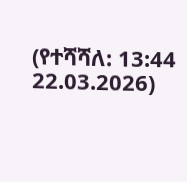(የተሻሻለ: 13:44 22.03.2026)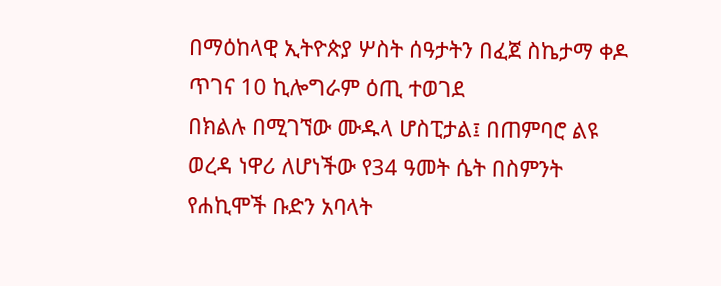በማዕከላዊ ኢትዮጵያ ሦስት ሰዓታትን በፈጀ ስኬታማ ቀዶ ጥገና 10 ኪሎግራም ዕጢ ተወገደ
በክልሉ በሚገኘው ሙዱላ ሆስፒታል፤ በጠምባሮ ልዩ ወረዳ ነዋሪ ለሆነችው የ34 ዓመት ሴት በስምንት የሐኪሞች ቡድን አባላት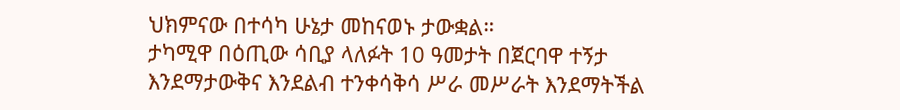ህክምናው በተሳካ ሁኔታ መከናወኑ ታውቋል።
ታካሚዋ በዕጢው ሳቢያ ላለፉት 10 ዓመታት በጀርባዋ ተኝታ እንደማታውቅና እንደልብ ተንቀሳቅሳ ሥራ መሥራት እንደማትችል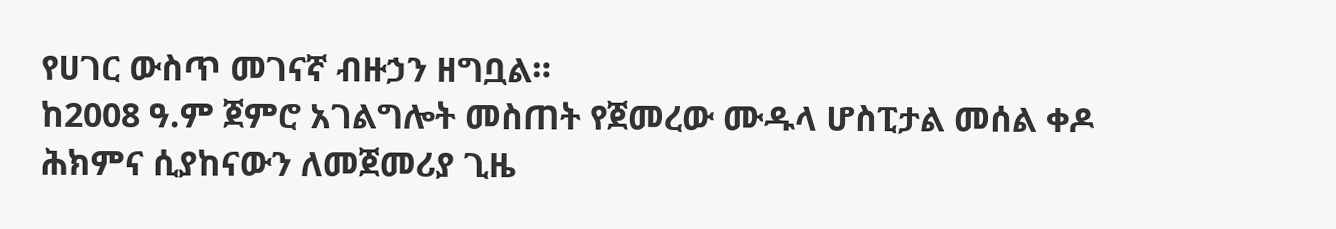የሀገር ውስጥ መገናኛ ብዙኃን ዘግቧል።
ከ2008 ዓ.ም ጀምሮ አገልግሎት መስጠት የጀመረው ሙዱላ ሆስፒታል መሰል ቀዶ ሕክምና ሲያከናውን ለመጀመሪያ ጊዜ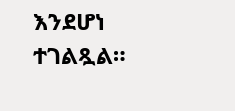እንደሆነ ተገልጿል።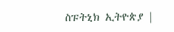ስፑትኒክ ኢትዮጵያ |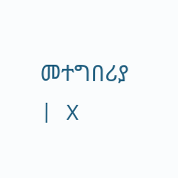መተግበሪያ | X